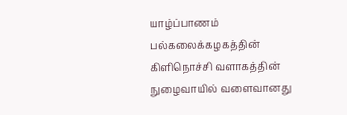யாழ்ப்பாணம் பல்கலைக்கழகத்தின் கிளிநொச்சி வளாகத்தின் நுழைவாயில் வளைவானது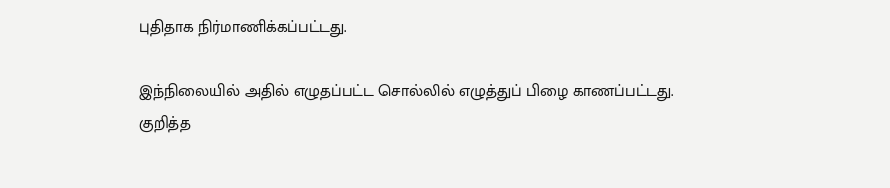புதிதாக நிர்மாணிக்கப்பட்டது.

இந்நிலையில் அதில் எழுதப்பட்ட சொல்லில் எழுத்துப் பிழை காணப்பட்டது. குறித்த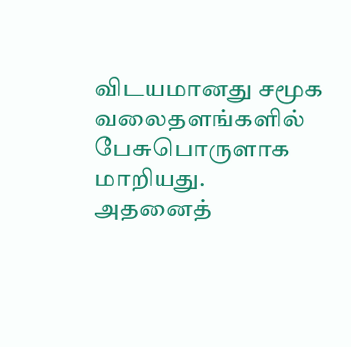விடயமானது சமூக வலைதளங்களில் பேசுபொருளாக மாறியது.
அதனைத்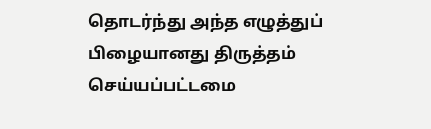தொடர்ந்து அந்த எழுத்துப் பிழையானது திருத்தம் செய்யப்பட்டமை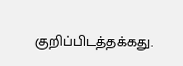குறிப்பிடத்தக்கது.